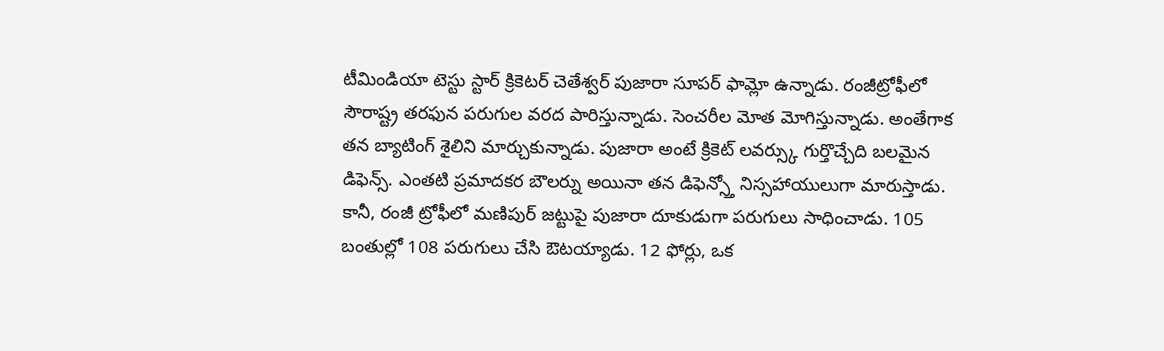టీమిండియా టెస్టు స్టార్ క్రికెటర్ చెతేశ్వర్ పుజారా సూపర్ ఫామ్లో ఉన్నాడు. రంజీట్రోఫీలో సౌరాష్ట్ర తరఫున పరుగుల వరద పారిస్తున్నాడు. సెంచరీల మోత మోగిస్తున్నాడు. అంతేగాక తన బ్యాటింగ్ శైలిని మార్చుకున్నాడు. పుజారా అంటే క్రికెట్ లవర్స్కు గుర్తొచ్చేది బలమైన డిఫెన్స్. ఎంతటి ప్రమాదకర బౌలర్ను అయినా తన డిఫెన్స్తో నిస్సహాయులుగా మారుస్తాడు.
కానీ, రంజీ ట్రోఫీలో మణిపుర్ జట్టుపై పుజారా దూకుడుగా పరుగులు సాధించాడు. 105 బంతుల్లో 108 పరుగులు చేసి ఔటయ్యాడు. 12 ఫోర్లు, ఒక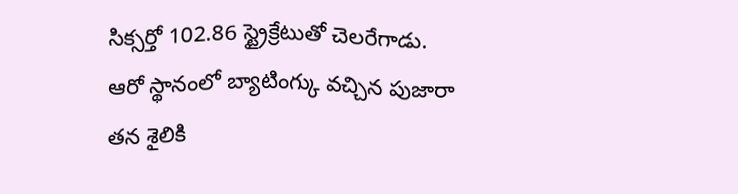సిక్సర్తో 102.86 స్ట్రైక్రేటుతో చెలరేగాడు. ఆరో స్థానంలో బ్యాటింగ్కు వచ్చిన పుజారా తన శైలికి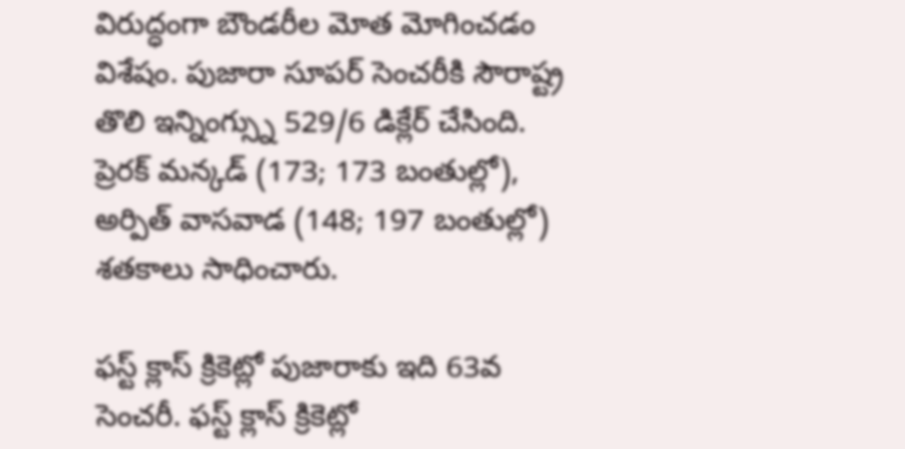విరుద్ధంగా బౌండరీల మోత మోగించడం విశేషం. పుజారా సూపర్ సెంచరీకి సౌరాష్ట్ర తొలి ఇన్నింగ్స్ను 529/6 డిక్లేర్ చేసింది. ప్రెరక్ మన్కడ్ (173; 173 బంతుల్లో), అర్పిత్ వాసవాడ (148; 197 బంతుల్లో) శతకాలు సాధించారు.

ఫస్ట్ క్లాస్ క్రికెట్లో పుజారాకు ఇది 63వ సెంచరీ. ఫస్ట్ క్లాస్ క్రికెట్లో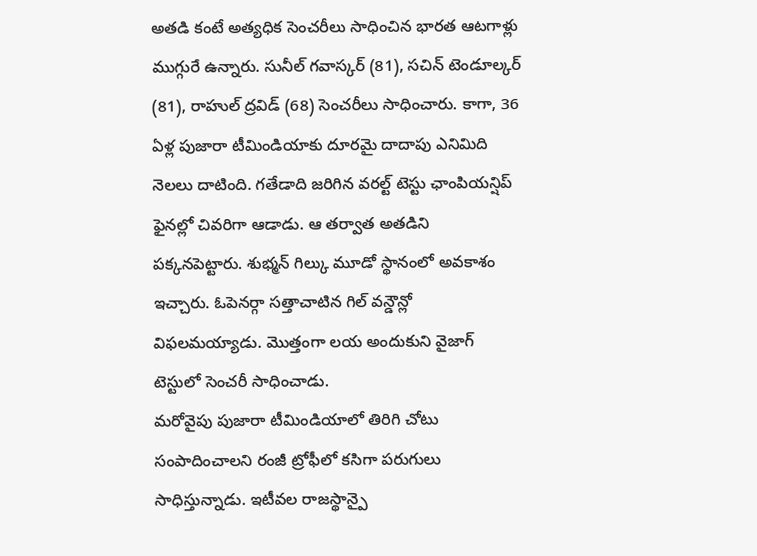అతడి కంటే అత్యధిక సెంచరీలు సాధించిన భారత ఆటగాళ్లు ముగ్గురే ఉన్నారు. సునీల్ గవాస్కర్ (81), సచిన్ టెండూల్కర్ (81), రాహుల్ ద్రవిడ్ (68) సెంచరీలు సాధించారు. కాగా, 36 ఏళ్ల పుజారా టీమిండియాకు దూరమై దాదాపు ఎనిమిది నెలలు దాటింది. గతేడాది జరిగిన వరల్ట్ టెస్టు ఛాంపియన్షిప్ ఫైనల్లో చివరిగా ఆడాడు. ఆ తర్వాత అతడిని పక్కనపెట్టారు. శుభ్మన్ గిల్కు మూడో స్థానంలో అవకాశం ఇచ్చారు. ఓపెనర్గా సత్తాచాటిన గిల్ వన్డౌన్లో విఫలమయ్యాడు. మొత్తంగా లయ అందుకుని వైజాగ్ టెస్టులో సెంచరీ సాధించాడు.
మరోవైపు పుజారా టీమిండియాలో తిరిగి చోటు సంపాదించాలని రంజీ ట్రోఫీలో కసిగా పరుగులు సాధిస్తున్నాడు. ఇటీవల రాజస్థాన్పై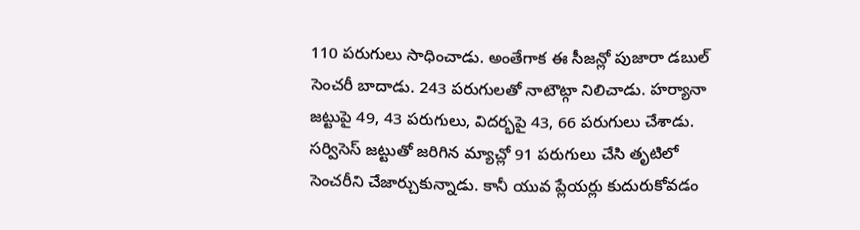110 పరుగులు సాధించాడు. అంతేగాక ఈ సీజన్లో పుజారా డబుల్ సెంచరీ బాదాడు. 243 పరుగులతో నాటౌట్గా నిలిచాడు. హర్యానా జట్టుపై 49, 43 పరుగులు, విదర్భపై 43, 66 పరుగులు చేశాడు. సర్విసెస్ జట్టుతో జరిగిన మ్యాచ్లో 91 పరుగులు చేసి తృటిలో సెంచరీని చేజార్చుకున్నాడు. కానీ యువ ప్లేయర్లు కుదురుకోవడం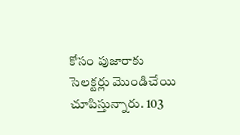కోసం పుజారాకు సెలక్టర్లు మొండిచేయి చూపిస్తున్నారు. 103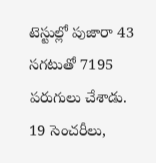టెస్టుల్లో పుజారా 43 సగటుతో 7195 పరుగులు చేశాడు. 19 సెంచరీలు,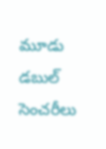మూడు డబుల్ సెంచరీలు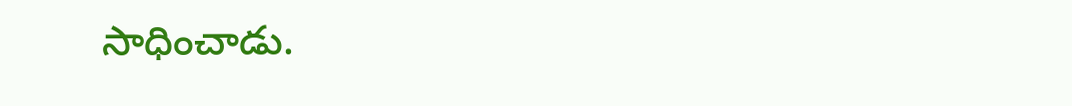సాధించాడు.